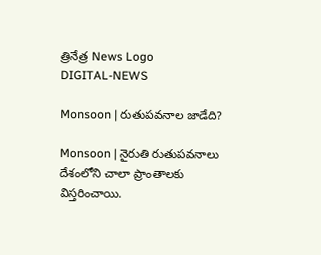త్రినేత్ర News Logo
DIGITAL-NEWS

Monsoon | రుతుపవనాల జాడేది?

Monsoon | నైరుతి రుతుపవనాలు దేశంలోని చాలా ప్రాంతాలకు విస్తరించాయి.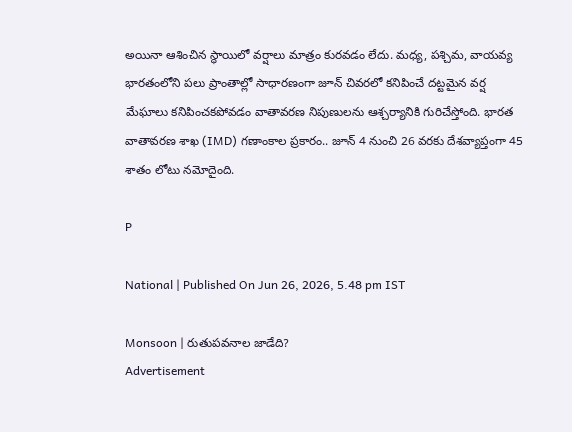అయినా ఆశించిన స్థాయిలో వర్షాలు మాత్రం కురవడం లేదు. మధ్య, పశ్చిమ, వాయవ్య భారతంలోని పలు ప్రాంతాల్లో సాధారణంగా జూన్ చివరలో కనిపించే దట్టమైన వర్ష మేఘాలు కనిపించకపోవడం వాతావరణ నిపుణులను ఆశ్చర్యానికి గురిచేస్తోంది. భారత వాతావరణ శాఖ (IMD) గణాంకాల ప్రకారం.. జూన్ 4 నుంచి 26 వరకు దేశవ్యాప్తంగా 45 శాతం లోటు నమోదైంది.

P

National | Published On Jun 26, 2026, 5.48 pm IST

Monsoon | రుతుపవనాల జాడేది?
Advertisement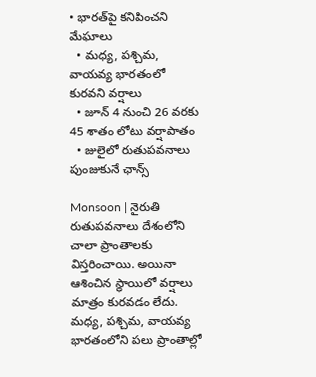• భారత్‌పై కనిపించని మేఘాలు
  • మధ్య, పశ్చిమ, వాయవ్య భారతంలో కురవని వర్షాలు
  • జూన్ 4 నుంచి 26 వరకు 45 శాతం లోటు వర్షాపాతం
  • జులైలో రుతుపవనాలు పుంజుకునే ఛాన్స్‌

Monsoon | నైరుతి రుతుపవనాలు దేశంలోని చాలా ప్రాంతాలకు విస్తరించాయి. అయినా ఆశించిన స్థాయిలో వర్షాలు మాత్రం కురవడం లేదు. మధ్య, పశ్చిమ, వాయవ్య భారతంలోని పలు ప్రాంతాల్లో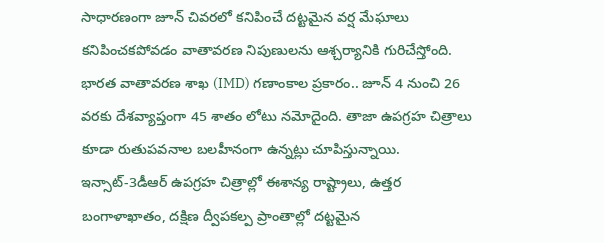సాధారణంగా జూన్ చివరలో కనిపించే దట్టమైన వర్ష మేఘాలు కనిపించకపోవడం వాతావరణ నిపుణులను ఆశ్చర్యానికి గురిచేస్తోంది. భారత వాతావరణ శాఖ (IMD) గణాంకాల ప్రకారం.. జూన్ 4 నుంచి 26 వరకు దేశవ్యాప్తంగా 45 శాతం లోటు నమోదైంది. తాజా ఉపగ్రహ చిత్రాలు కూడా రుతుపవనాల బలహీనంగా ఉన్నట్లు చూపిస్తున్నాయి. ఇన్సాట్-3డీఆర్ ఉపగ్రహ చిత్రాల్లో ఈశాన్య రాష్ట్రాలు, ఉత్తర బంగాళాఖాతం, దక్షిణ ద్వీపకల్ప ప్రాంతాల్లో దట్టమైన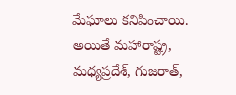మేఘాలు కనిపించాయి. అయితే మహారాష్ట్ర, మధ్యప్రదేశ్, గుజరాత్,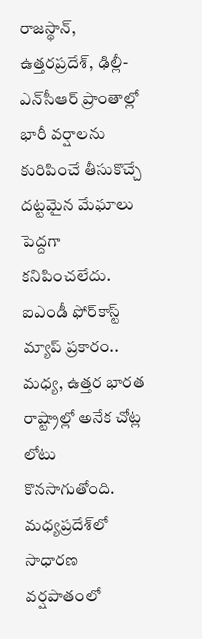రాజస్థాన్, ఉత్తరప్రదేశ్, ఢిల్లీ-ఎన్‌సీఆర్ ప్రాంతాల్లో భారీ వర్షాలను కురిపించే తీసుకొచ్చే దట్టమైన మేఘాలు పెద్దగా కనిపించలేదు. ఐఎండీ ఫోర్‌కాస్ట్‌ మ్యాప్ ప్రకారం.. మధ్య, ఉత్తర భారత రాష్ట్రాల్లో అనేక చోట్ల లోటు కొనసాగుతోంది. మధ్యప్రదేశ్‌లో సాధారణ వర్షపాతంలో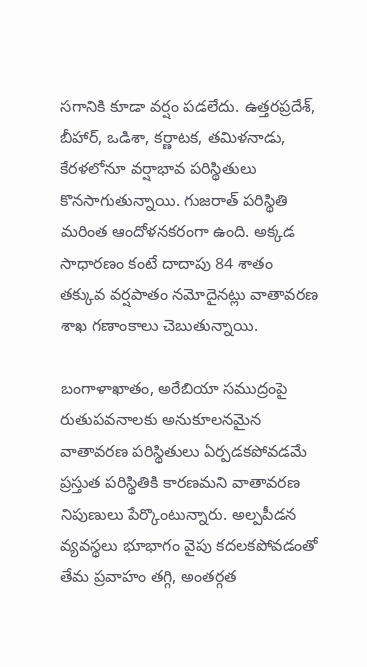సగానికి కూడా వర్షం పడలేదు. ఉత్తరప్రదేశ్, బీహార్, ఒడిశా, కర్ణాటక, తమిళనాడు, కేరళలోనూ వర్షాభావ పరిస్థితులు కొనసాగుతున్నాయి. గుజరాత్ పరిస్థితి మరింత ఆందోళనకరంగా ఉంది. అక్కడ సాధారణం కంటే దాదాపు 84 శాతం తక్కువ వర్షపాతం నమోదైనట్లు వాతావరణ శాఖ గణాంకాలు చెబుతున్నాయి.

బంగాళాఖాతం, అరేబియా సముద్రంపై రుతుపవనాలకు అనుకూలనమైన వాతావరణ పరిస్థితులు ఏర్పడకపోవడమే ప్రస్తుత పరిస్థితికి కారణమని వాతావరణ నిపుణులు పేర్కొంటున్నారు. అల్పపీడన వ్యవస్థలు భూభాగం వైపు కదలకపోవడంతో తేమ ప్రవాహం తగ్గి, అంతర్గత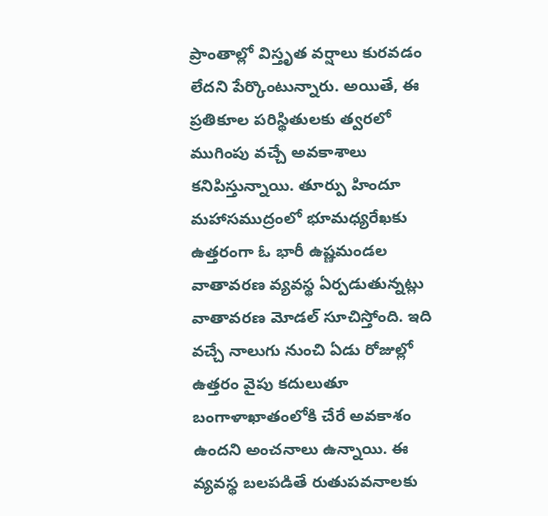ప్రాంతాల్లో విస్తృత వర్షాలు కురవడం లేదని పేర్కొంటున్నారు. అయితే, ఈ ప్రతికూల పరిస్థితులకు త్వరలో ముగింపు వచ్చే అవకాశాలు కనిపిస్తున్నాయి. తూర్పు హిందూ మహాసముద్రంలో భూమధ్యరేఖకు ఉత్తరంగా ఓ భారీ ఉష్ణమండల వాతావరణ వ్యవస్థ ఏర్పడుతున్నట్లు వాతావరణ మోడల్‌ సూచిస్తోంది. ఇది వచ్చే నాలుగు నుంచి ఏడు రోజుల్లో ఉత్తరం వైపు కదులుతూ బంగాళాఖాతంలోకి చేరే అవకాశం ఉందని అంచనాలు ఉన్నాయి. ఈ వ్యవస్థ బలపడితే రుతుపవనాలకు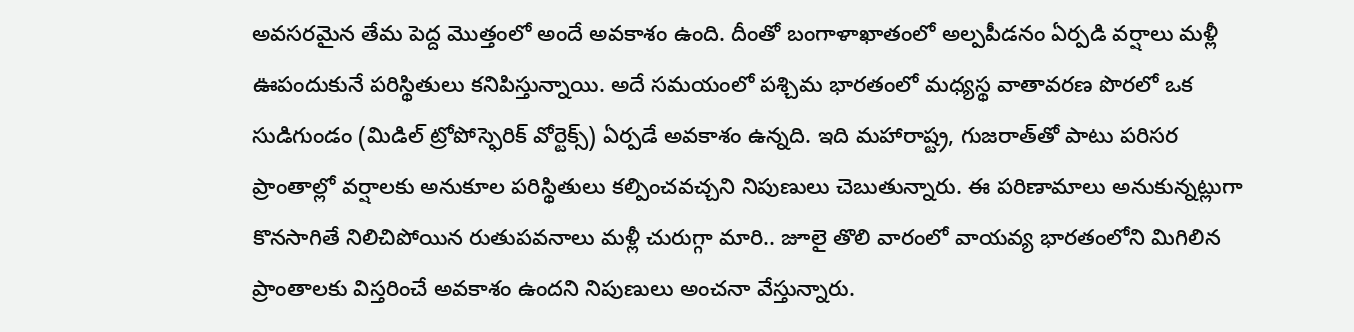అవసరమైన తేమ పెద్ద మొత్తంలో అందే అవకాశం ఉంది. దీంతో బంగాళాఖాతంలో అల్పపీడనం ఏర్పడి వర్షాలు మళ్లీ ఊపందుకునే పరిస్థితులు కనిపిస్తున్నాయి. అదే సమయంలో పశ్చిమ భారతంలో మధ్యస్థ వాతావరణ పొరలో ఒక సుడిగుండం (మిడిల్ ట్రోపోస్ఫెరిక్ వోర్టెక్స్) ఏర్పడే అవకాశం ఉన్నది. ఇది మహారాష్ట్ర, గుజరాత్‌తో పాటు పరిసర ప్రాంతాల్లో వర్షాలకు అనుకూల పరిస్థితులు కల్పించవచ్చని నిపుణులు చెబుతున్నారు. ఈ పరిణామాలు అనుకున్నట్లుగా కొనసాగితే నిలిచిపోయిన రుతుపవనాలు మళ్లీ చురుగ్గా మారి.. జూలై తొలి వారంలో వాయవ్య భారతంలోని మిగిలిన ప్రాంతాలకు విస్తరించే అవకాశం ఉందని నిపుణులు అంచనా వేస్తున్నారు.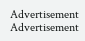Advertisement
Advertisement